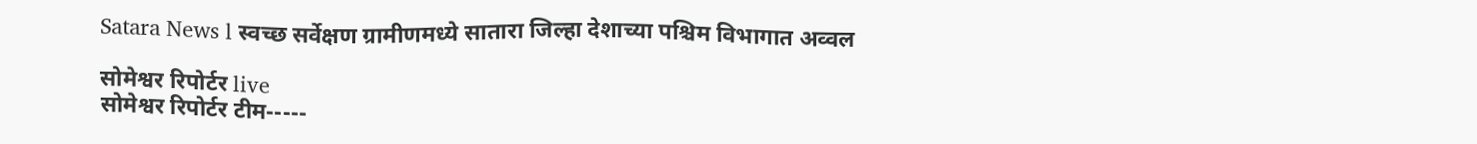Satara News l स्वच्छ सर्वेक्षण ग्रामीणमध्ये सातारा जिल्हा देशाच्या पश्चिम विभागात अव्वल

सोमेश्वर रिपोर्टर live
सोमेश्वर रिपोर्टर टीम-----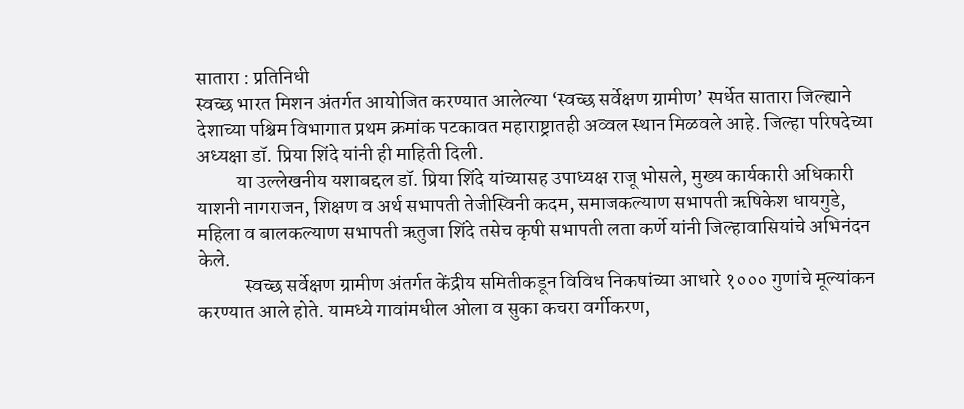सातारा : प्रतिनिधी
स्वच्छ भारत मिशन अंतर्गत आयोजित करण्यात आलेल्या ‘स्वच्छ सर्वेक्षण ग्रामीण’ स्पर्धेत सातारा जिल्ह्याने देशाच्या पश्चिम विभागात प्रथम क्रमांक पटकावत महाराष्ट्रातही अव्वल स्थान मिळवले आहे. जिल्हा परिषदेच्या अध्यक्षा डॉ. प्रिया शिंदे यांनी ही माहिती दिली.
          या उल्लेखनीय यशाबद्दल डॉ. प्रिया शिंदे यांच्यासह उपाध्यक्ष राजू भोसले, मुख्य कार्यकारी अधिकारी याशनी नागराजन, शिक्षण व अर्थ सभापती तेजीस्विनी कदम, समाजकल्याण सभापती ऋषिकेश धायगुडे, महिला व बालकल्याण सभापती ऋतुजा शिंदे तसेच कृषी सभापती लता कर्णे यांनी जिल्हावासियांचे अभिनंदन केले.
            स्वच्छ सर्वेक्षण ग्रामीण अंतर्गत केंद्रीय समितीकडून विविध निकषांच्या आधारे १००० गुणांचे मूल्यांकन करण्यात आले होते. यामध्ये गावांमधील ओला व सुका कचरा वर्गीकरण,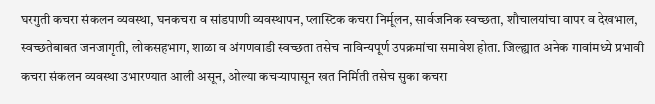घरगुती कचरा संकलन व्यवस्था, घनकचरा व सांडपाणी व्यवस्थापन, प्लास्टिक कचरा निर्मूलन, सार्वजनिक स्वच्छता, शौचालयांचा वापर व देखभाल, स्वच्छतेबाबत जनजागृती, लोकसहभाग, शाळा व अंगणवाडी स्वच्छता तसेच नाविन्यपूर्ण उपक्रमांचा समावेश होता. जिल्ह्यात अनेक गावांमध्ये प्रभावी कचरा संकलन व्यवस्था उभारण्यात आली असून, ओल्या कचऱ्यापासून खत निर्मिती तसेच सुका कचरा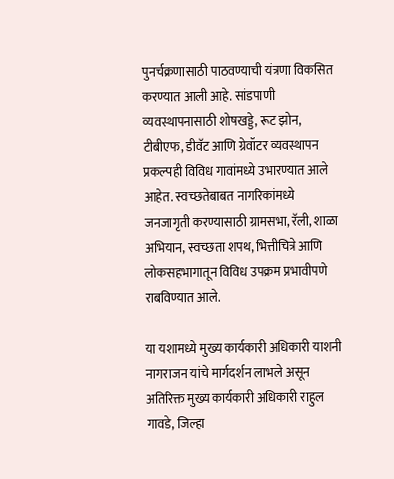पुनर्चक्रणासाठी पाठवण्याची यंत्रणा विकसित करण्यात आली आहे. सांडपाणी व्यवस्थापनासाठी शोषखड्डे, रूट झोन, टीबीएफ, डीवॅट आणि ग्रेवॉटर व्यवस्थापन प्रकल्पही विविध गावांमध्ये उभारण्यात आले आहेत. स्वच्छतेबाबत नागरिकांमध्ये जनजागृती करण्यासाठी ग्रामसभा, रॅली, शाळा अभियान, स्वच्छता शपथ, भित्तीचित्रे आणि लोकसहभागातून विविध उपक्रम प्रभावीपणे राबविण्यात आले.

या यशामध्ये मुख्य कार्यकारी अधिकारी याशनी नागराजन यांचे मार्गदर्शन लाभले असून अतिरिक्त मुख्य कार्यकारी अधिकारी राहुल गावडे, जिल्हा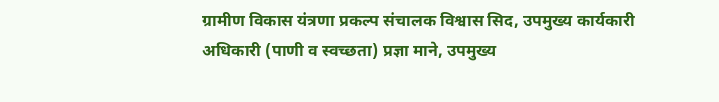ग्रामीण विकास यंत्रणा प्रकल्प संचालक विश्वास सिद, उपमुख्य कार्यकारी अधिकारी (पाणी व स्वच्छता) प्रज्ञा माने, उपमुख्य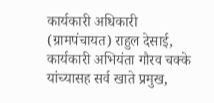कार्यकारी अधिकारी (ग्रामपंचायत) राहुल देसाई, कार्यकारी अभियंता गौरव चक्के यांच्यासह सर्व खाते प्रमुख,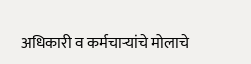अधिकारी व कर्मचाऱ्यांचे मोलाचे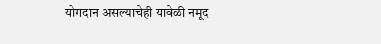योगदान असल्याचेही यावेळी नमूद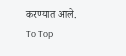करण्यात आले.
To Top